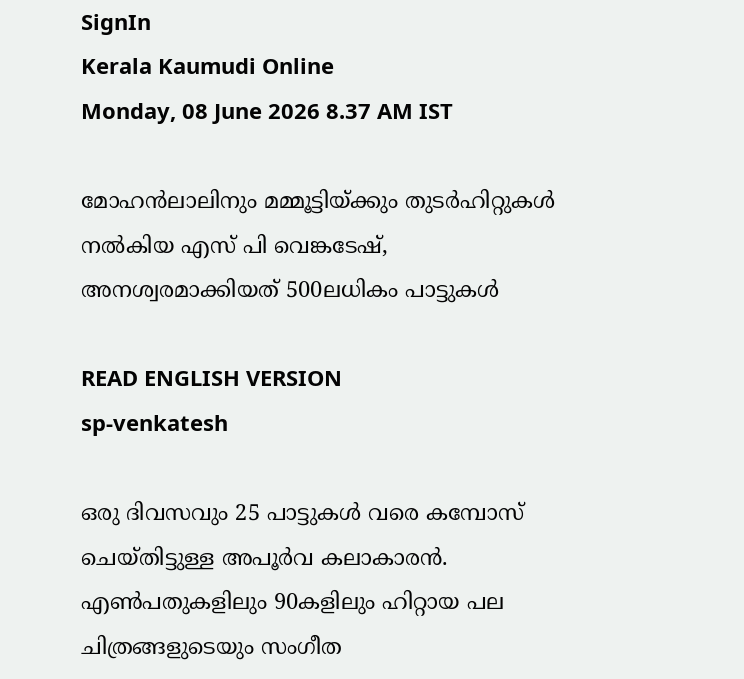SignIn
Kerala Kaumudi Online
Monday, 08 June 2026 8.37 AM IST

മോഹൻലാലിനും മമ്മൂട്ടിയ്‌ക്കും തുടർഹിറ്റുകൾ നൽകിയ എസ് പി വെങ്കടേഷ്, അനശ്വരമാക്കിയത് 500ലധികം പാട്ടുകൾ

READ ENGLISH VERSION
sp-venkatesh

ഒരു ദിവസവും 25 പാട്ടുകൾ വരെ കമ്പോസ് ചെയ്‌തിട്ടുള്ള അപൂർവ കലാകാരൻ. എൺപതുകളിലും 90കളിലും ഹിറ്റായ പല ചിത്രങ്ങളുടെയും സംഗീത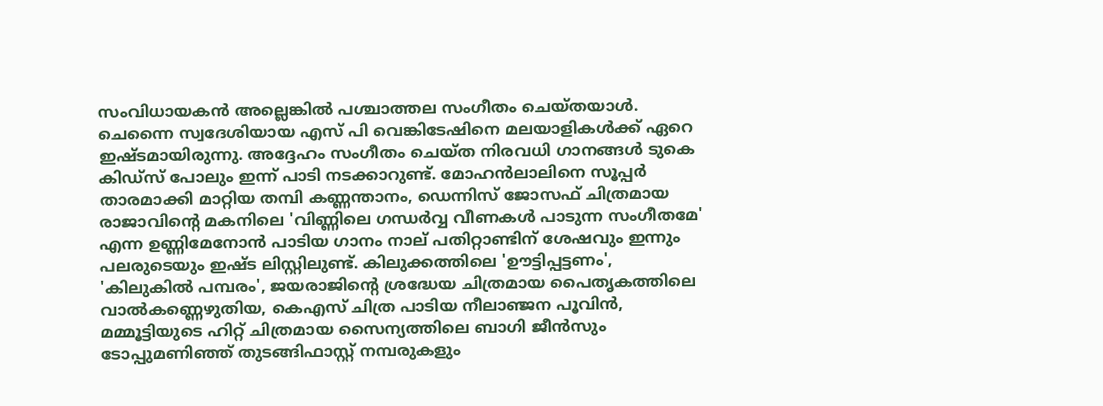സംവിധായകൻ അല്ലെങ്കിൽ പശ്ചാത്തല സംഗീതം ചെയ്‌തയാൾ. ചെന്നൈ സ്വദേശിയായ എസ് പി വെങ്കിടേഷിനെ മലയാളികൾക്ക്‌ ഏറെ ഇഷ്‌ടമായിരുന്നു. അദ്ദേഹം സംഗീതം ചെയ്‌ത നിരവധി ഗാനങ്ങൾ ടുകെ കിഡ്‌സ് പോലും ഇന്ന്‌ പാടി നടക്കാറുണ്ട്. മോഹൻലാലിനെ സൂപ്പർ താരമാക്കി മാറ്റിയ തമ്പി കണ്ണന്താനം, ഡെന്നിസ് ജോസഫ് ചിത്രമായ രാജാവിന്റെ മകനിലെ 'വിണ്ണിലെ ഗന്ധർവ്വ വീണകൾ പാടുന്ന സംഗീതമേ' എന്ന ഉണ്ണിമേനോൻ പാടിയ ഗാനം നാല് പതിറ്റാണ്ടിന് ശേഷവും ഇന്നും പലരുടെയും ഇഷ്‌ട ലിസ്റ്റിലുണ്ട്. കിലുക്കത്തിലെ 'ഊട്ടിപ്പട്ടണം', 'കിലുകിൽ പമ്പരം', ജയരാജിന്റെ ശ്രദ്ധേയ ചിത്രമായ പൈതൃകത്തിലെ വാൽകണ്ണെഴുതിയ, കെഎസ്‌ ചിത്ര പാടിയ നീലാഞ്ജന പൂവിൻ, മമ്മൂട്ടിയുടെ ഹിറ്റ് ചിത്രമായ സൈന്യത്തിലെ ബാഗി ജീൻസും ടോപ്പുമണിഞ്ഞ് തുടങ്ങിഫാസ്റ്റ് നമ്പരുകളും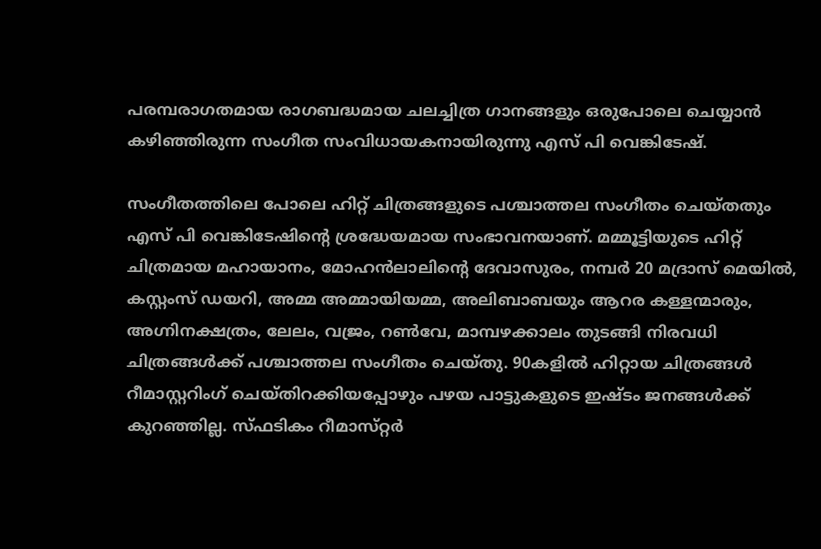പരമ്പരാഗതമായ രാഗബദ്ധമായ ചലച്ചിത്ര ഗാനങ്ങളും ഒരുപോലെ ചെയ്യാൻ കഴിഞ്ഞിരുന്ന സംഗീത സംവിധായകനായിരുന്നു എസ് പി വെങ്കിടേഷ്.

സംഗീതത്തിലെ പോലെ ഹിറ്റ് ചിത്രങ്ങളുടെ പശ്ചാത്തല സംഗീതം ചെയ്‌തതും എസ് പി വെങ്കിടേഷിന്റെ ശ്രദ്ധേയമായ സംഭാവനയാണ്. മമ്മൂട്ടിയുടെ ഹിറ്റ് ചിത്രമായ മഹായാനം, മോഹൻലാലിന്റെ ദേവാസുരം, നമ്പർ 20 മദ്രാസ് മെയിൽ, കസ്റ്റംസ് ഡയറി, അമ്മ അമ്മായിയമ്മ, അലിബാബയും ആറര കള്ളന്മാരും, അഗ്നിനക്ഷത്രം, ലേലം, വജ്രം, റൺവേ, മാമ്പഴക്കാലം തുടങ്ങി നിരവധി ചിത്രങ്ങൾക്ക് പശ്ചാത്തല സംഗീതം ചെയ്‌തു. 90കളിൽ ഹിറ്റായ ചിത്രങ്ങൾ റീമാസ്റ്ററിംഗ് ചെയ്‌തിറക്കിയപ്പോഴും പഴയ പാട്ടുകളുടെ ഇഷ്‌ടം ജനങ്ങൾക്ക് കുറഞ്ഞില്ല. സ്‌ഫടികം റീമാസ‌്റ്റർ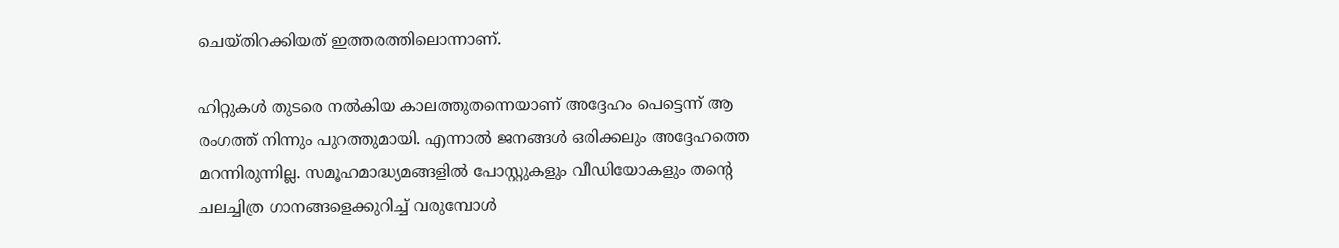ചെയ്‌തിറക്കിയത് ഇത്തരത്തിലൊന്നാണ്.

ഹിറ്റുകൾ തുടരെ നൽകിയ കാലത്തുതന്നെയാണ് അദ്ദേഹം പെട്ടെന്ന് ആ രംഗത്ത് നിന്നും പുറത്തുമായി. എന്നാൽ ജനങ്ങൾ ഒരിക്കലും അദ്ദേഹത്തെ മറന്നിരുന്നില്ല. സമൂഹമാദ്ധ്യമങ്ങളിൽ പോസ്റ്റുകളും വീഡിയോകളും തന്റെ ചലച്ചിത്ര ഗാനങ്ങളെക്കുറിച്ച് വരുമ്പോൾ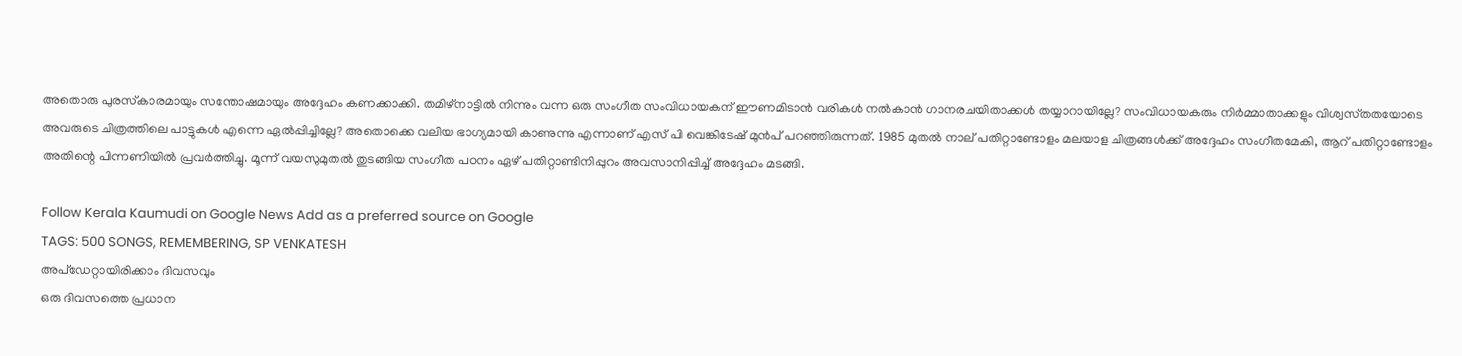അതൊരു പുരസ്‌കാരമായും സന്തോഷമായും അദ്ദേഹം കണക്കാക്കി. തമിഴ്‌നാട്ടിൽ നിന്നും വന്ന ഒരു സംഗീത സംവിധായകന് ഈണമിടാൻ വരികൾ നൽകാൻ ഗാനരചയിതാക്കൾ തയ്യാറായില്ലേ? സംവിധായകരും നിർമ്മാതാക്കളും വിശ്വസ്‌തതയോടെ അവരുടെ ചിത്രത്തിലെ പാട്ടുകൾ എന്നെ ഏൽപ്പിച്ചില്ലേ? അതൊക്കെ വലിയ ഭാഗ്യമായി കാണുന്നു എന്നാണ് എസ് പി വെങ്കിടേഷ് മുൻപ് പറഞ്ഞിരുന്നത്. 1985 മുതൽ നാല് പതിറ്റാണ്ടോളം മലയാള ചിത്രങ്ങൾക്ക് അദ്ദേഹം സംഗീതമേകി, ആറ് പതിറ്റാണ്ടോളം അതിന്റെ പിന്നണിയിൽ പ്രവർത്തിച്ചു. മൂന്ന് വയസുമുതൽ തുടങ്ങിയ സംഗീത പഠനം ഏഴ് പതിറ്റാണ്ടിനിപ്പുറം അവസാനിപ്പിച്ച് അദ്ദേഹം മടങ്ങി.

Follow Kerala Kaumudi on Google News Add as a preferred source on Google
TAGS: 500 SONGS, REMEMBERING, SP VENKATESH
അപ്ഡേറ്റായിരിക്കാം ദിവസവും
ഒരു ദിവസത്തെ പ്രധാന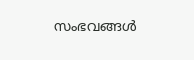സംഭവങ്ങൾ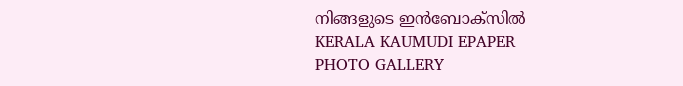നിങ്ങളുടെ ഇൻബോക്സിൽ
KERALA KAUMUDI EPAPER
PHOTO GALLERY